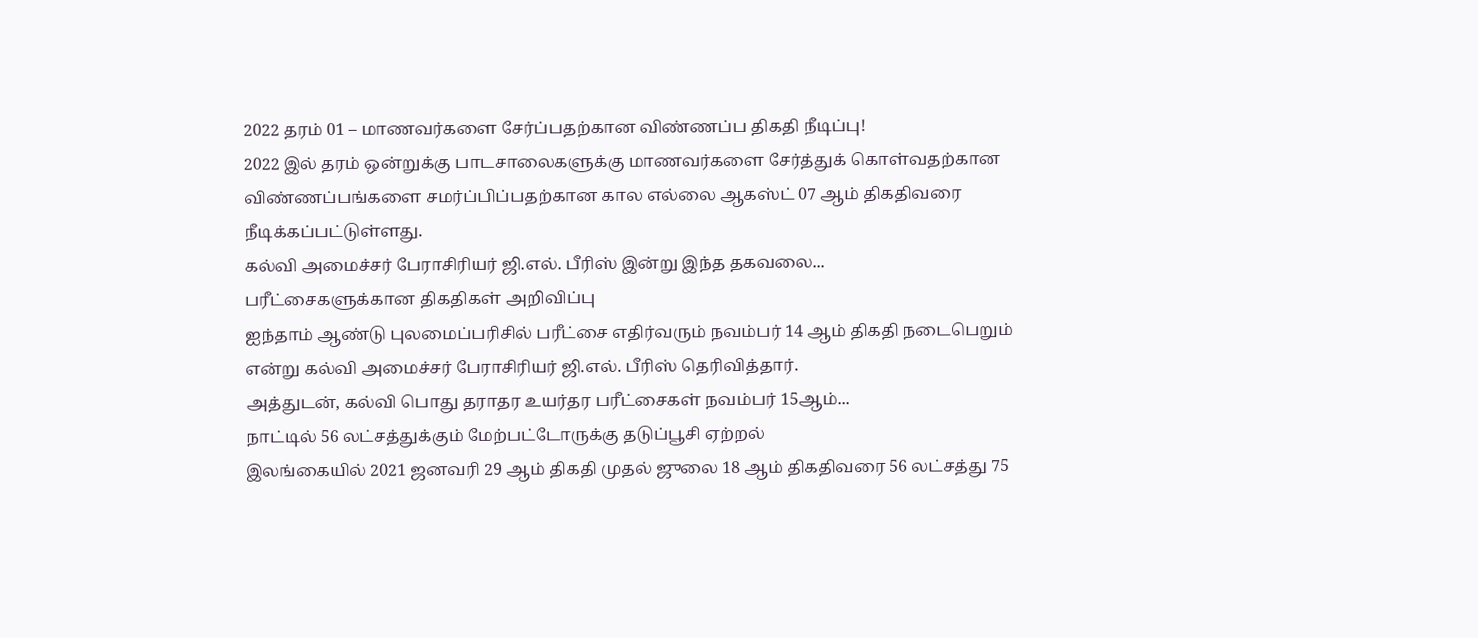2022 தரம் 01 – மாணவர்களை சேர்ப்பதற்கான விண்ணப்ப திகதி நீடிப்பு!
2022 இல் தரம் ஒன்றுக்கு பாடசாலைகளுக்கு மாணவர்களை சேர்த்துக் கொள்வதற்கான விண்ணப்பங்களை சமர்ப்பிப்பதற்கான கால எல்லை ஆகஸ்ட் 07 ஆம் திகதிவரை நீடிக்கப்பட்டுள்ளது.
கல்வி அமைச்சர் பேராசிரியர் ஜி.எல். பீரிஸ் இன்று இந்த தகவலை...
பரீட்சைகளுக்கான திகதிகள் அறிவிப்பு
ஐந்தாம் ஆண்டு புலமைப்பரிசில் பரீட்சை எதிர்வரும் நவம்பர் 14 ஆம் திகதி நடைபெறும் என்று கல்வி அமைச்சர் பேராசிரியர் ஜி.எல். பீரிஸ் தெரிவித்தார்.
அத்துடன், கல்வி பொது தராதர உயர்தர பரீட்சைகள் நவம்பர் 15ஆம்...
நாட்டில் 56 லட்சத்துக்கும் மேற்பட்டோருக்கு தடுப்பூசி ஏற்றல்
இலங்கையில் 2021 ஜனவரி 29 ஆம் திகதி முதல் ஜுலை 18 ஆம் திகதிவரை 56 லட்சத்து 75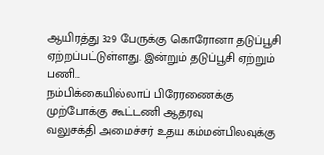ஆயிரத்து 329 பேருக்கு கொரோனா தடுப்பூசி ஏற்றப்பட்டுள்ளது. இன்றும் தடுப்பூசி ஏற்றும் பணி...
நம்பிக்கையில்லாப் பிரேரணைக்கு முற்போக்கு கூட்டணி ஆதரவு
வலுசக்தி அமைச்சர் உதய கம்மன்பிலவுக்கு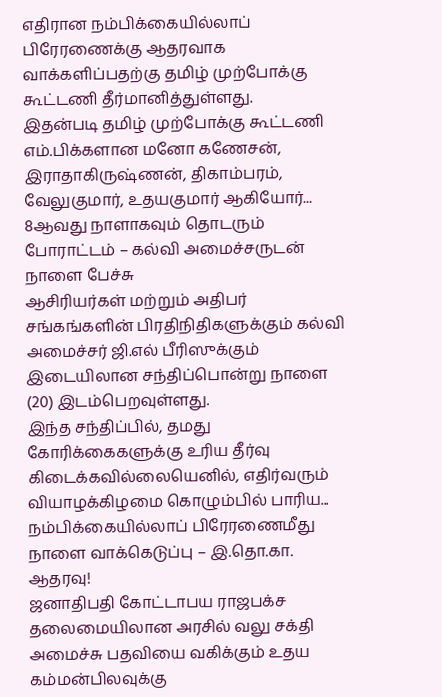எதிரான நம்பிக்கையில்லாப் பிரேரணைக்கு ஆதரவாக வாக்களிப்பதற்கு தமிழ் முற்போக்கு கூட்டணி தீர்மானித்துள்ளது.
இதன்படி தமிழ் முற்போக்கு கூட்டணி எம்.பிக்களான மனோ கணேசன், இராதாகிருஷ்ணன், திகாம்பரம், வேலுகுமார், உதயகுமார் ஆகியோர்...
8ஆவது நாளாகவும் தொடரும் போராட்டம் – கல்வி அமைச்சருடன் நாளை பேச்சு
ஆசிரியர்கள் மற்றும் அதிபர் சங்கங்களின் பிரதிநிதிகளுக்கும் கல்வி அமைச்சர் ஜி.எல் பீரிஸுக்கும் இடையிலான சந்திப்பொன்று நாளை (20) இடம்பெறவுள்ளது.
இந்த சந்திப்பில், தமது கோரிக்கைகளுக்கு உரிய தீர்வு கிடைக்கவில்லையெனில், எதிர்வரும் வியாழக்கிழமை கொழும்பில் பாரிய...
நம்பிக்கையில்லாப் பிரேரணைமீது நாளை வாக்கெடுப்பு – இ.தொ.கா. ஆதரவு!
ஜனாதிபதி கோட்டாபய ராஜபக்ச தலைமையிலான அரசில் வலு சக்தி அமைச்சு பதவியை வகிக்கும் உதய கம்மன்பிலவுக்கு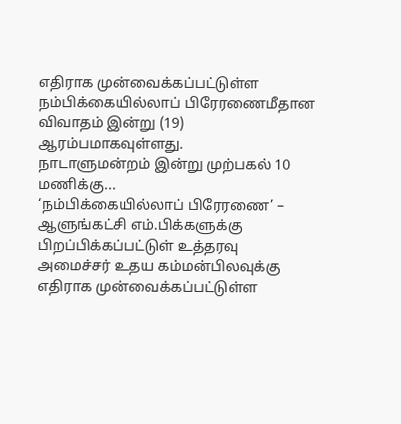எதிராக முன்வைக்கப்பட்டுள்ள நம்பிக்கையில்லாப் பிரேரணைமீதான விவாதம் இன்று (19) ஆரம்பமாகவுள்ளது.
நாடாளுமன்றம் இன்று முற்பகல் 10 மணிக்கு...
‘நம்பிக்கையில்லாப் பிரேரணை’ – ஆளுங்கட்சி எம்.பிக்களுக்கு பிறப்பிக்கப்பட்டுள் உத்தரவு
அமைச்சர் உதய கம்மன்பிலவுக்கு எதிராக முன்வைக்கப்பட்டுள்ள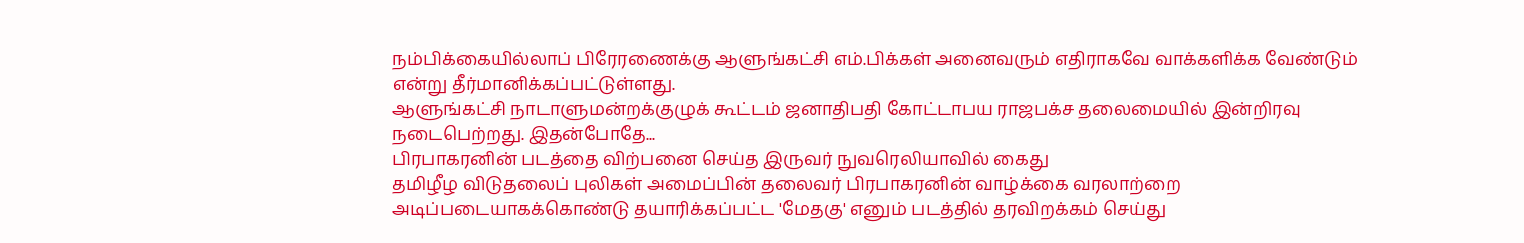நம்பிக்கையில்லாப் பிரேரணைக்கு ஆளுங்கட்சி எம்.பிக்கள் அனைவரும் எதிராகவே வாக்களிக்க வேண்டும் என்று தீர்மானிக்கப்பட்டுள்ளது.
ஆளுங்கட்சி நாடாளுமன்றக்குழுக் கூட்டம் ஜனாதிபதி கோட்டாபய ராஜபக்ச தலைமையில் இன்றிரவு நடைபெற்றது. இதன்போதே...
பிரபாகரனின் படத்தை விற்பனை செய்த இருவர் நுவரெலியாவில் கைது
தமிழீழ விடுதலைப் புலிகள் அமைப்பின் தலைவர் பிரபாகரனின் வாழ்க்கை வரலாற்றை அடிப்படையாகக்கொண்டு தயாரிக்கப்பட்ட 'மேதகு' எனும் படத்தில் தரவிறக்கம் செய்து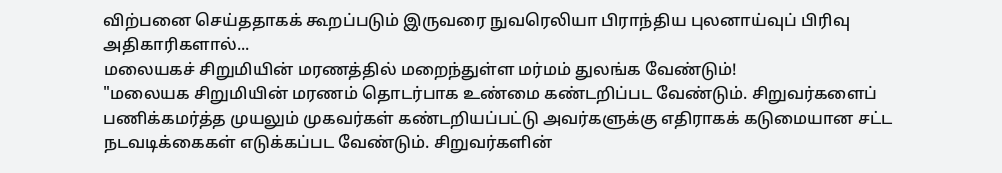விற்பனை செய்ததாகக் கூறப்படும் இருவரை நுவரெலியா பிராந்திய புலனாய்வுப் பிரிவு அதிகாரிகளால்...
மலையகச் சிறுமியின் மரணத்தில் மறைந்துள்ள மர்மம் துலங்க வேண்டும்!
"மலையக சிறுமியின் மரணம் தொடர்பாக உண்மை கண்டறிப்பட வேண்டும். சிறுவர்களைப் பணிக்கமர்த்த முயலும் முகவர்கள் கண்டறியப்பட்டு அவர்களுக்கு எதிராகக் கடுமையான சட்ட நடவடிக்கைகள் எடுக்கப்பட வேண்டும். சிறுவர்களின்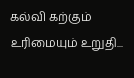கல்வி கற்கும் உரிமையும் உறுதி...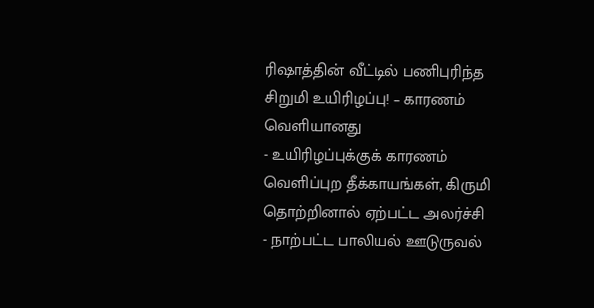ரிஷாத்தின் வீட்டில் பணிபுரிந்த சிறுமி உயிரிழப்பு! – காரணம் வெளியானது
- உயிரிழப்புக்குக் காரணம் வெளிப்புற தீக்காயங்கள், கிருமி தொற்றினால் ஏற்பட்ட அலர்ச்சி
- நாற்பட்ட பாலியல் ஊடுருவல்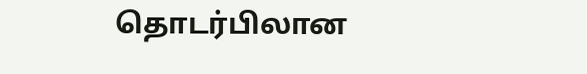தொடர்பிலான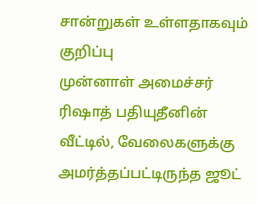சான்றுகள் உள்ளதாகவும் குறிப்பு
முன்னாள் அமைச்சர் ரிஷாத் பதியுதீனின் வீட்டில், வேலைகளுக்கு அமர்த்தப்பட்டிருந்த ஜூட்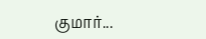குமார்...